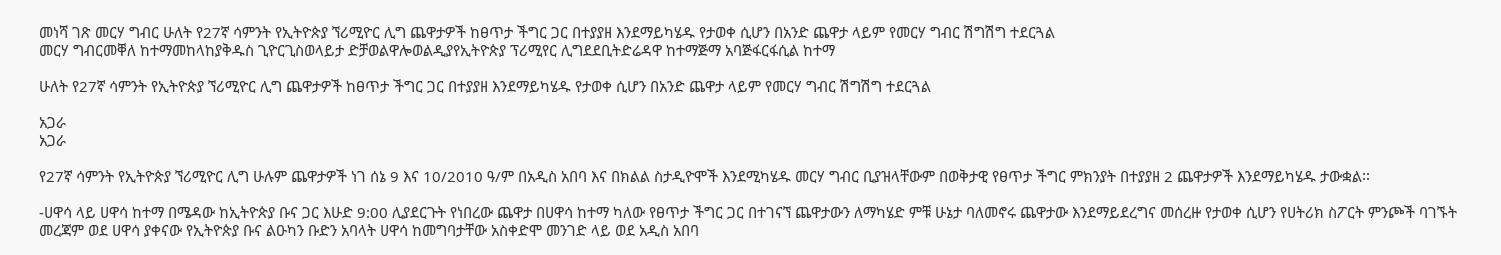መነሻ ገጽ መርሃ ግብር ሁለት የ27ኛ ሳምንት የኢትዮጵያ ኘሪሚዮር ሊግ ጨዋታዎች ከፀጥታ ችግር ጋር በተያያዘ እንደማይካሄዱ የታወቀ ሲሆን በአንድ ጨዋታ ላይም የመርሃ ግብር ሽግሽግ ተደርጓል
መርሃ ግብርመቐለ ከተማመከላከያቅዱስ ጊዮርጊስወላይታ ድቻወልዋሎወልዲያየኢትዮጵያ ፕሪሚየር ሊግደደቢትድሬዳዋ ከተማጅማ አባጅፋርፋሲል ከተማ

ሁለት የ27ኛ ሳምንት የኢትዮጵያ ኘሪሚዮር ሊግ ጨዋታዎች ከፀጥታ ችግር ጋር በተያያዘ እንደማይካሄዱ የታወቀ ሲሆን በአንድ ጨዋታ ላይም የመርሃ ግብር ሽግሽግ ተደርጓል

አጋራ
አጋራ

የ27ኛ ሳምንት የኢትዮጵያ ኘሪሚዮር ሊግ ሁሉም ጨዋታዎች ነገ ሰኔ 9 እና 10/2010 ዓ/ም በአዲስ አበባ እና በክልል ስታዲዮሞች እንደሚካሄዱ መርሃ ግብር ቢያዝላቸውም በወቅታዊ የፀጥታ ችግር ምክንያት በተያያዘ 2 ጨዋታዎች እንደማይካሄዱ ታውቋል፡፡

-ሀዋሳ ላይ ሀዋሳ ከተማ በሜዳው ከኢትዮጵያ ቡና ጋር እሁድ 9:00 ሊያደርጉት የነበረው ጨዋታ በሀዋሳ ከተማ ካለው የፀጥታ ችግር ጋር በተገናኘ ጨዋታውን ለማካሄድ ምቹ ሁኔታ ባለመኖሩ ጨዋታው እንደማይደረግና መሰረዙ የታወቀ ሲሆን የሀትሪክ ስፖርት ምንጮች ባገኙት መረጃም ወደ ሀዋሳ ያቀናው የኢትዮጵያ ቡና ልዑካን ቡድን አባላት ሀዋሳ ከመግባታቸው አስቀድሞ መንገድ ላይ ወደ አዲስ አበባ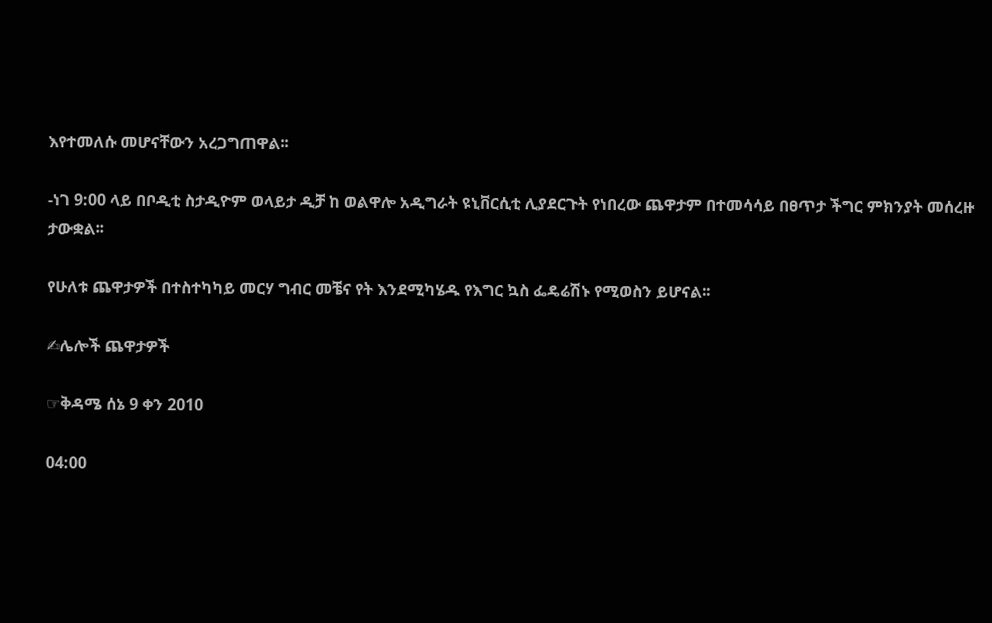እየተመለሱ መሆናቸውን አረጋግጠዋል፡፡

-ነገ 9:00 ላይ በቦዲቲ ስታዲዮም ወላይታ ዲቻ ከ ወልዋሎ አዲግራት ዩኒቨርሲቲ ሊያደርጉት የነበረው ጨዋታም በተመሳሳይ በፀጥታ ችግር ምክንያት መሰረዙ ታውቋል፡፡

የሁለቱ ጨዋታዎች በተስተካካይ መርሃ ግብር መቼና የት እንደሚካሄዱ የእግር ኳስ ፌዴሬሽኑ የሚወስን ይሆናል፡፡

✍ሌሎች ጨዋታዎች

☞ቅዳሜ ሰኔ 9 ቀን 2010

04:00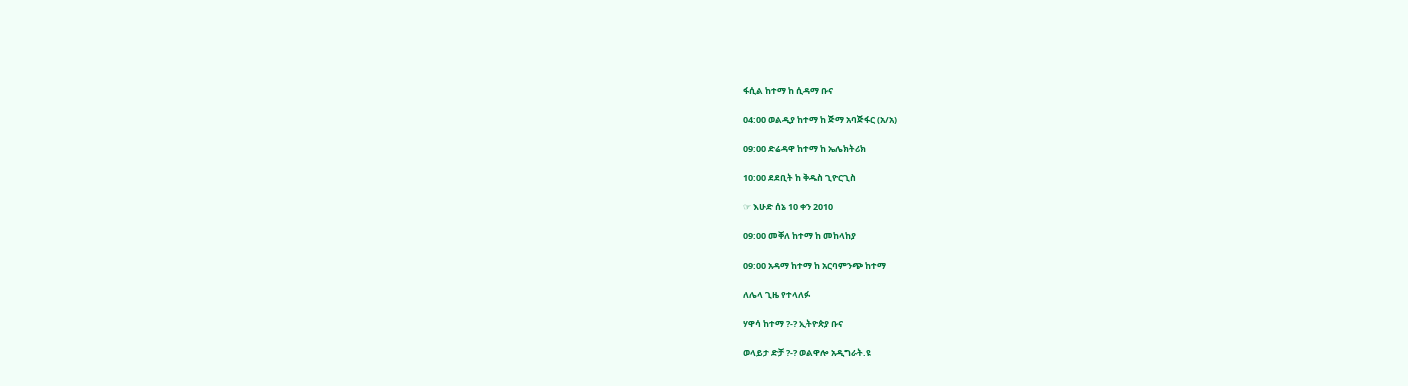ፋሲል ከተማ ከ ሲዳማ ቡና

04:00 ወልዲያ ከተማ ከ ጅማ አባጅፋር (አ/አ)

09:00 ድሬዳዋ ከተማ ከ ኤሌክትሪክ

10:00 ደደቢት ከ ቅዱስ ጊዮርጊስ

☞ እሁድ ሰኔ 10 ቀን 2010

09:00 መቐለ ከተማ ከ መከላከያ

09:00 አዳማ ከተማ ከ አርባምንጭ ከተማ

ለሌላ ጊዜ የተላለፉ

ሃዋሳ ከተማ ?-? ኢትዮጵያ ቡና

ወላይታ ድቻ ?-? ወልዋሎ አዲግራት.ዩ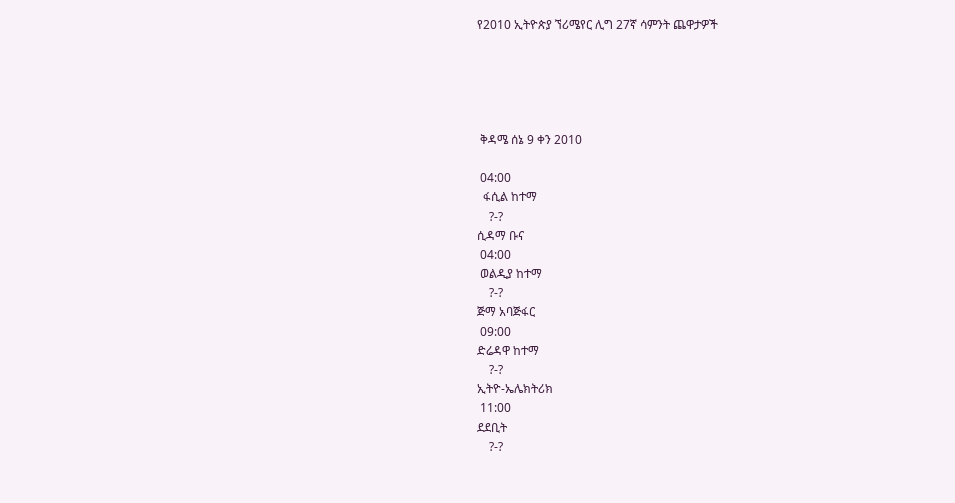የ2010 ኢትዮጵያ ኘሪሜየር ሊግ 27ኛ ሳምንት ጨዋታዎች





 ቅዳሜ ሰኔ 9 ቀን 2010

 04:00
  ፋሲል ከተማ
    ?-?
ሲዳማ ቡና
 04:00
 ወልዲያ ከተማ
    ?-?
ጅማ አባጅፋር
 09:00
ድሬዳዋ ከተማ
    ?-?
ኢትዮ-ኤሌክትሪክ
 11:00
ደደቢት
    ?-?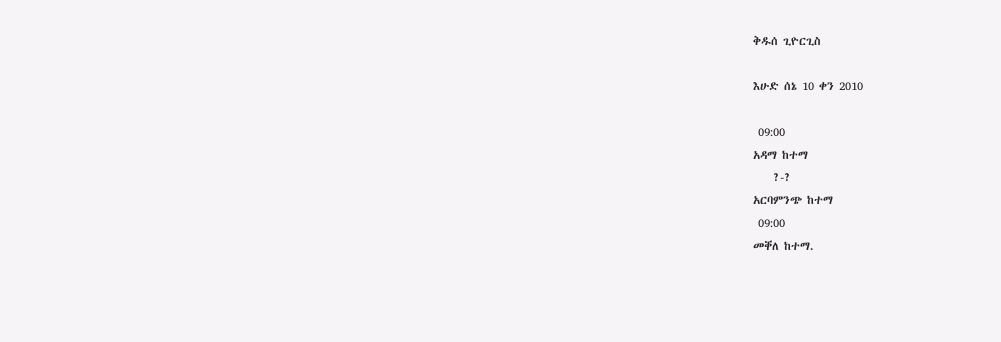ቅዱሰ ጊዮርጊስ

እሁድ ሰኔ 10 ቀን 2010

 09:00
አዳማ ከተማ
    ?-?
አርባምንጭ ከተማ
 09:00
መቐለ ከተማ.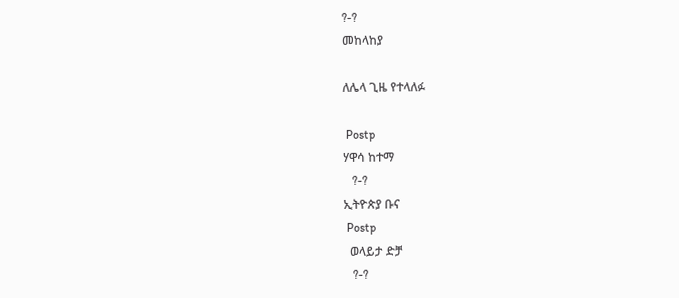?-?
መከላከያ

ለሌላ ጊዜ የተላለፉ

 Postp
ሃዋሳ ከተማ
   ?-?
ኢትዮጵያ ቡና
 Postp
  ወላይታ ድቻ
   ?-?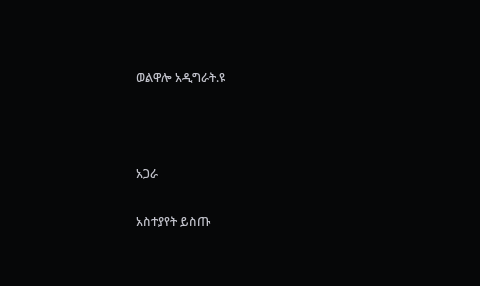ወልዋሎ አዲግራት.ዩ



አጋራ

አስተያየት ይስጡ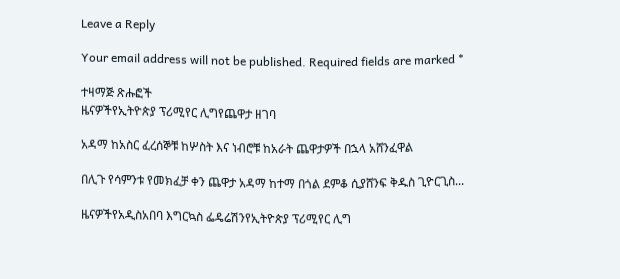Leave a Reply

Your email address will not be published. Required fields are marked *

ተዛማጅ ጽሑፎች
ዜናዎችየኢትዮጵያ ፕሪሚየር ሊግየጨዋታ ዘገባ

አዳማ ከአስር ፈረሰኞቹ ከሦስት እና ነብሮቹ ከአራት ጨዋታዎች በኋላ አሸንፈዋል

በሊጉ የሳምንቱ የመክፈቻ ቀን ጨዋታ አዳማ ከተማ በጎል ደምቆ ሲያሸንፍ ቅዱስ ጊዮርጊስ...

ዜናዎችየአዲስአበባ እግርኳስ ፌዴሬሽንየኢትዮጵያ ፕሪሚየር ሊግ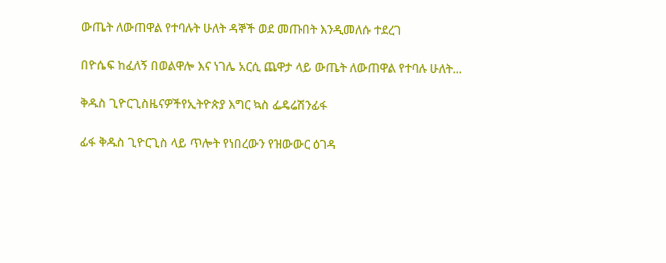ውጤት ለውጠዋል የተባሉት ሁለት ዳኞች ወደ መጡበት እንዲመለሱ ተደረገ

በዮሴፍ ከፈለኝ በወልዋሎ እና ነገሌ አርሲ ጨዋታ ላይ ውጤት ለውጠዋል የተባሉ ሁለት...

ቅዱስ ጊዮርጊስዜናዎችየኢትዮጵያ እግር ኳስ ፌዴሬሽንፊፋ

ፊፋ ቅዱስ ጊዮርጊስ ላይ ጥሎት የነበረውን የዝውውር ዕገዳ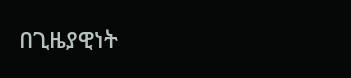በጊዜያዊነት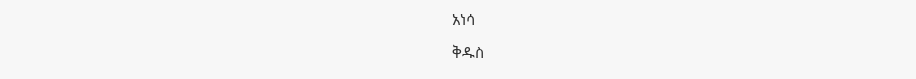አነሳ

ቅዱስ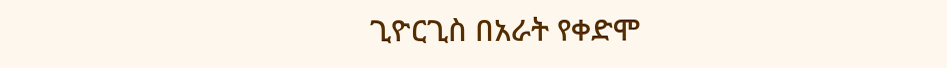ጊዮርጊስ በአራት የቀድሞ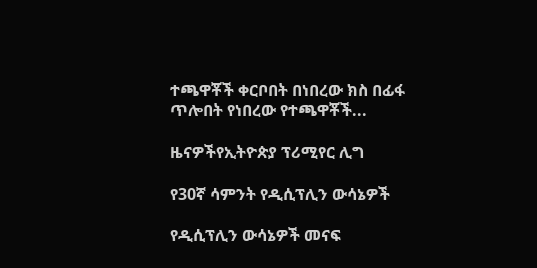ተጫዋቾች ቀርቦበት በነበረው ክስ በፊፋ ጥሎበት የነበረው የተጫዋቾች...

ዜናዎችየኢትዮጵያ ፕሪሚየር ሊግ

የ30ኛ ሳምንት የዲሲፕሊን ውሳኔዎች

የዲሲፕሊን ውሳኔዎች መናፍ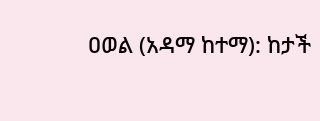ዐወል (አዳማ ከተማ): ከታች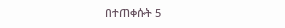በተጠቀሱት 5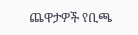ጨዋታዎች የቢጫ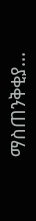ማስጠንቅቂያ...